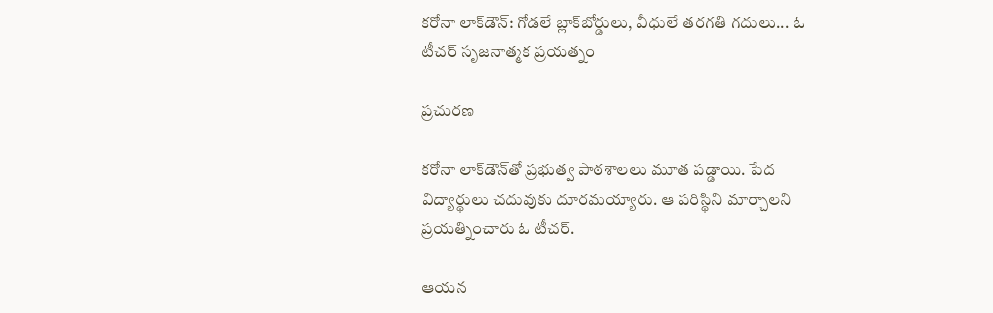కరోనా లాక్‌డౌన్‌: గోడలే బ్లాక్‌బోర్డులు, వీధులే తరగతి గదులు... ఓ టీచర్ సృజనాత్మక ప్రయత్నం

ప్రచురణ

కరోనా లాక్‌డౌన్‌తో ప్రభుత్వ పాఠశాలలు మూత పడ్డాయి. పేద విద్యార్థులు చదువుకు దూరమయ్యారు. ఆ పరిస్థిని మార్చాలని ప్రయత్నించారు ఓ టీచర్.

ఆయన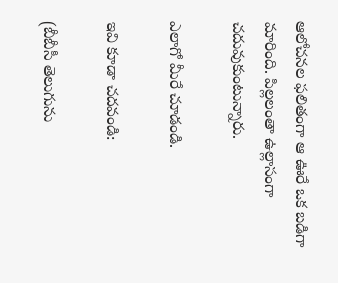ఆలోచనల ఫలితంగా ఆ ఊరే ఒక బడిగా మారింది. పిల్లలంతా ఉల్లాసంగా చదువుకుంటున్నారు.

ఎలాగో మీరే చూడండి.

ఇవి కూడా చదవండి:

(బీబీసీ తెలుగును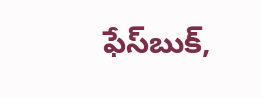ఫేస్‌బుక్,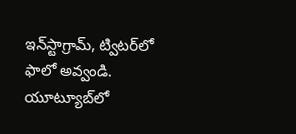ఇన్‌స్టాగ్రామ్‌, ట్విటర్‌లో ఫాలో అవ్వండి. యూట్యూబ్‌లో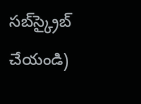సబ్‌స్క్రైబ్ చేయండి)